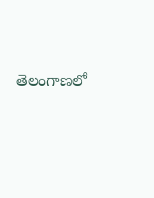తెలంగాణలో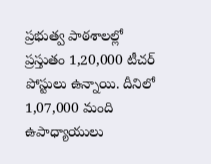ప్రభుత్వ పాఠశాలల్లో ప్రస్తుతం 1,20,000 టీచర్ పోస్టులు ఉన్నాయి. దీనిలో 1,07,000 మంది ఉపాధ్యాయులు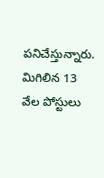పనిచేస్తున్నారు. మిగిలిన 13 వేల పోస్టులు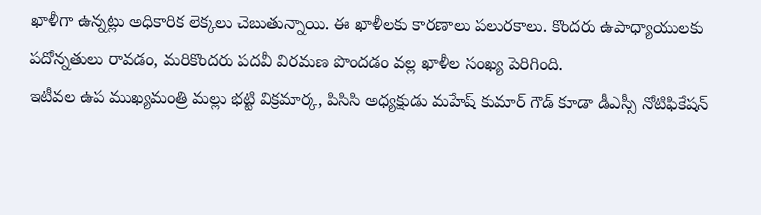ఖాళీగా ఉన్నట్లు అధికారిక లెక్కలు చెబుతున్నాయి. ఈ ఖాళీలకు కారణాలు పలురకాలు. కొందరు ఉపాధ్యాయులకు పదోన్నతులు రావడం, మరికొందరు పదవీ విరమణ పొందడం వల్ల ఖాళీల సంఖ్య పెరిగింది.
ఇటీవల ఉప ముఖ్యమంత్రి మల్లు భట్టి విక్రమార్క, పిసిసి అధ్యక్షుడు మహేష్ కుమార్ గౌడ్ కూడా డీఎస్సీ నోటిఫికేషన్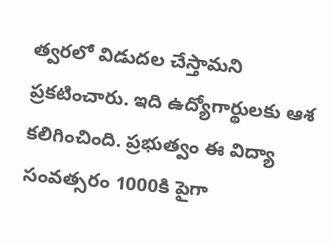త్వరలో విడుదల చేస్తామని ప్రకటించారు. ఇది ఉద్యోగార్థులకు ఆశ కలిగించింది. ప్రభుత్వం ఈ విద్యా సంవత్సరం 1000కి పైగా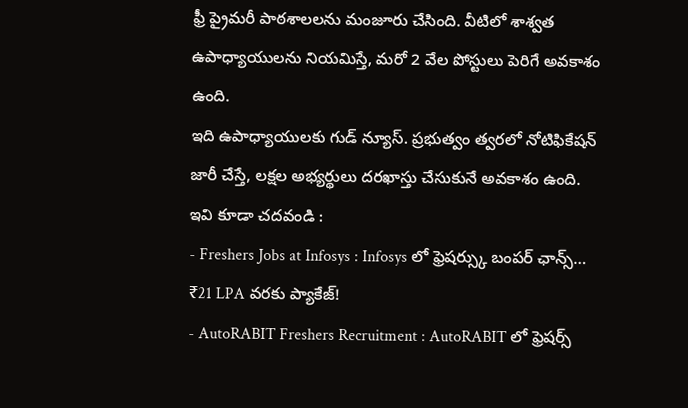ఫ్రీ ప్రైమరీ పాఠశాలలను మంజూరు చేసింది. వీటిలో శాశ్వత ఉపాధ్యాయులను నియమిస్తే, మరో 2 వేల పోస్టులు పెరిగే అవకాశం ఉంది.
ఇది ఉపాధ్యాయులకు గుడ్ న్యూస్. ప్రభుత్వం త్వరలో నోటిఫికేషన్ జారీ చేస్తే, లక్షల అభ్యర్థులు దరఖాస్తు చేసుకునే అవకాశం ఉంది.
ఇవి కూడా చదవండి :
- Freshers Jobs at Infosys : Infosys లో ఫ్రెషర్స్కు బంపర్ ఛాన్స్… ₹21 LPA వరకు ప్యాకేజ్!
- AutoRABIT Freshers Recruitment : AutoRABIT లో ఫ్రెషర్స్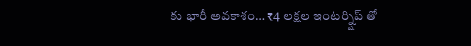కు భారీ అవకాశం… ₹4 లక్షల ఇంటర్న్షిప్ తో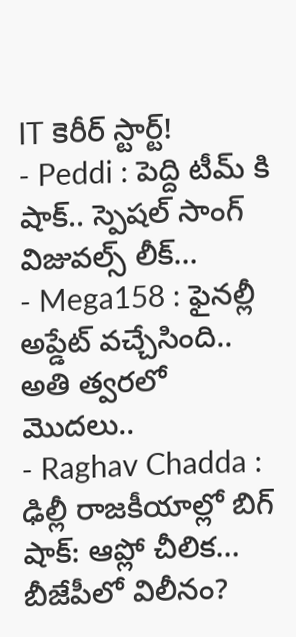IT కెరీర్ స్టార్ట్!
- Peddi : పెద్ది టీమ్ కి షాక్.. స్పెషల్ సాంగ్ విజువల్స్ లీక్…
- Mega158 : ఫైనల్లీ అప్డేట్ వచ్చేసింది.. అతి త్వరలో మొదలు..
- Raghav Chadda : ఢిల్లీ రాజకీయాల్లో బిగ్ షాక్: ఆప్లో చీలిక… బీజేపీలో విలీనం?